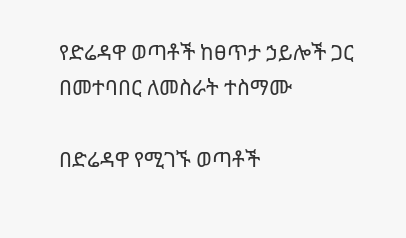የድሬዳዋ ወጣቶች ከፀጥታ ኃይሎች ጋር በመተባበር ለመስራት ተስማሙ

በድሬዳዋ የሚገኙ ወጣቶች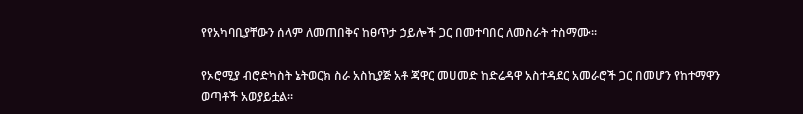የየአካባቢያቸውን ሰላም ለመጠበቅና ከፀጥታ ኃይሎች ጋር በመተባበር ለመስራት ተስማሙ፡፡

የኦሮሚያ ብሮድካስት ኔትወርክ ስራ አስኪያጅ አቶ ጃዋር መሀመድ ከድሬዳዋ አስተዳደር አመራሮች ጋር በመሆን የከተማዋን ወጣቶች አወያይቷል፡፡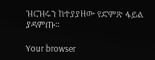ዝርዝሩን ከተያያዘው የድምጽ ፋይል ያዳምጡ።

Your browser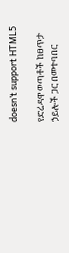doesn’t support HTML5

የድሬዳዋ ወጣቶች ከፀጥታ ኃይሎች ጋር በመተባበር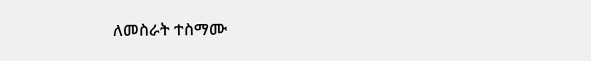ለመስራት ተስማሙ